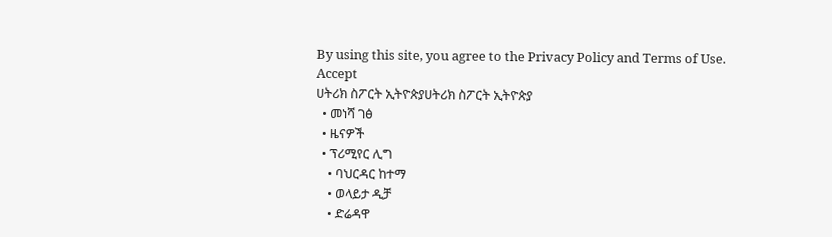By using this site, you agree to the Privacy Policy and Terms of Use.
Accept
ሀትሪክ ስፖርት ኢትዮጵያሀትሪክ ስፖርት ኢትዮጵያ
  • መነሻ ገፅ
  • ዜናዎች
  • ፕሪሚየር ሊግ
    • ባህርዳር ከተማ
    • ወላይታ ዲቻ
    • ድሬዳዋ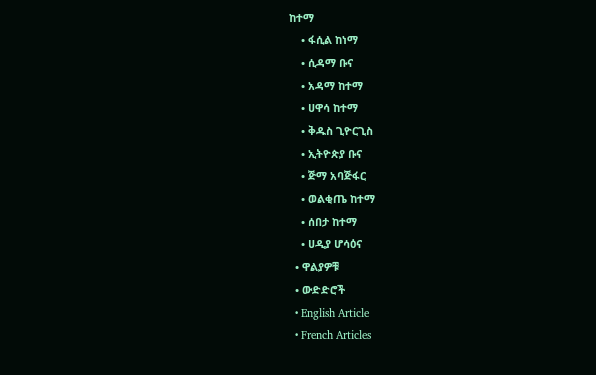ከተማ
    • ፋሲል ከነማ
    • ሲዳማ ቡና
    • አዳማ ከተማ
    • ሀዋሳ ከተማ
    • ቅዱስ ጊዮርጊስ
    • ኢትዮጵያ ቡና
    • ጅማ አባጅፋር
    • ወልቂጤ ከተማ
    • ሰበታ ከተማ
    • ሀዲያ ሆሳዕና
  • ዋልያዎቹ
  • ውድድሮች
  • English Article
  • French Articles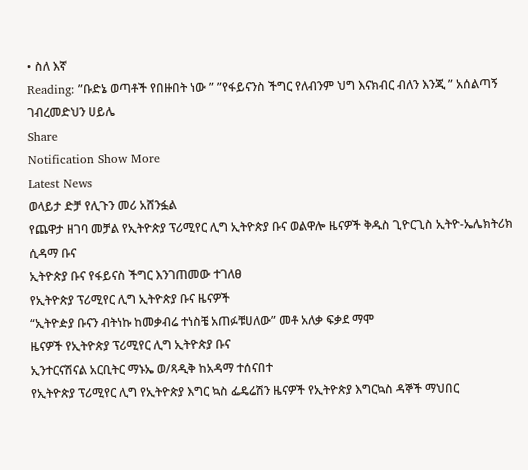• ስለ እኛ
Reading: ”ቡድኔ ወጣቶች የበዙበት ነው ” ”የፋይናንስ ችግር የለብንም ህግ እናክብር ብለን እንጂ ” አሰልጣኝ ገብረመድህን ሀይሌ
Share
Notification Show More
Latest News
ወላይታ ድቻ የሊጉን መሪ አሸንፏል
የጨዋታ ዘገባ መቻል የኢትዮጵያ ፕሪሚየር ሊግ ኢትዮጵያ ቡና ወልዋሎ ዜናዎች ቅዱስ ጊዮርጊስ ኢትዮ-ኤሌክትሪክ ሲዳማ ቡና
ኢትዮጵያ ቡና የፋይናስ ችግር እንገጠመው ተገለፀ
የኢትዮጵያ ፕሪሚየር ሊግ ኢትዮጵያ ቡና ዜናዎች
“ኢትዮዽያ ቡናን ብትነኩ ከመቃብሬ ተነስቼ አጠፉቹሀለው” መቶ አለቃ ፍቃደ ማሞ
ዜናዎች የኢትዮጵያ ፕሪሚየር ሊግ ኢትዮጵያ ቡና
ኢንተርናሽናል አርቢትር ማኑኤ ወ/ጻዲቅ ከአዳማ ተሰናበተ
የኢትዮጵያ ፕሪሚየር ሊግ የኢትዮጵያ እግር ኳስ ፌዴሬሽን ዜናዎች የኢትዮጵያ እግርኳስ ዳኞች ማህበር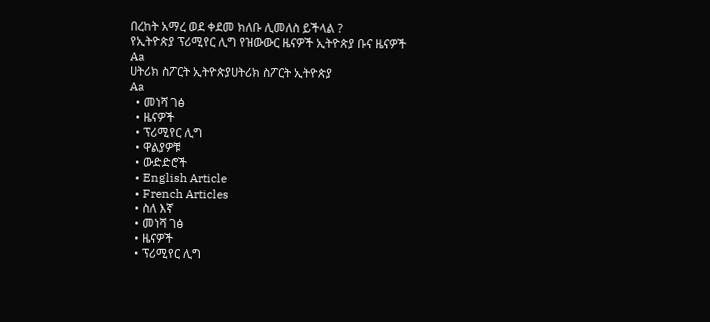በረከት አማረ ወደ ቀደመ ክለቡ ሊመለስ ይችላል ?
የኢትዮጵያ ፕሪሚየር ሊግ የዝውውር ዜናዎች ኢትዮጵያ ቡና ዜናዎች
Aa
ሀትሪክ ስፖርት ኢትዮጵያሀትሪክ ስፖርት ኢትዮጵያ
Aa
  • መነሻ ገፅ
  • ዜናዎች
  • ፕሪሚየር ሊግ
  • ዋልያዎቹ
  • ውድድሮች
  • English Article
  • French Articles
  • ስለ እኛ
  • መነሻ ገፅ
  • ዜናዎች
  • ፕሪሚየር ሊግ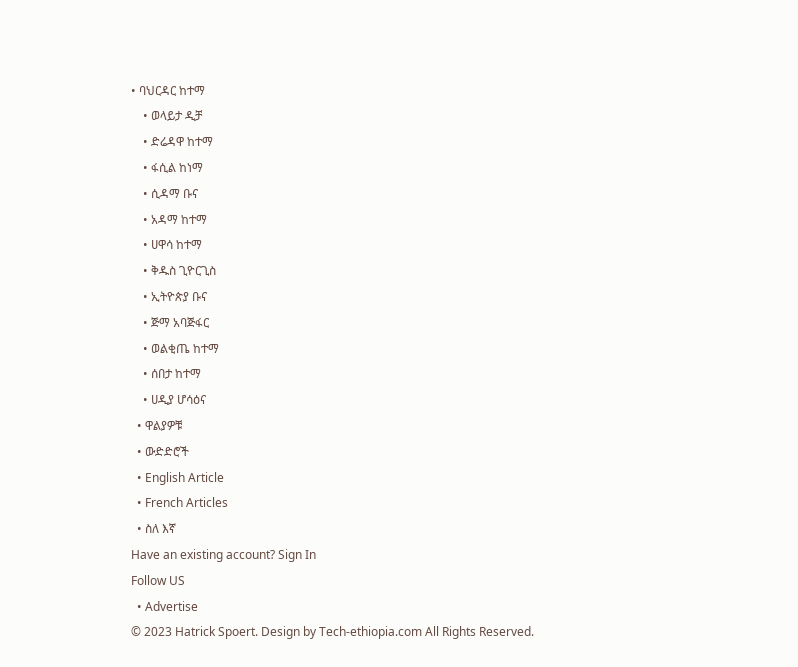• ባህርዳር ከተማ
    • ወላይታ ዲቻ
    • ድሬዳዋ ከተማ
    • ፋሲል ከነማ
    • ሲዳማ ቡና
    • አዳማ ከተማ
    • ሀዋሳ ከተማ
    • ቅዱስ ጊዮርጊስ
    • ኢትዮጵያ ቡና
    • ጅማ አባጅፋር
    • ወልቂጤ ከተማ
    • ሰበታ ከተማ
    • ሀዲያ ሆሳዕና
  • ዋልያዎቹ
  • ውድድሮች
  • English Article
  • French Articles
  • ስለ እኛ
Have an existing account? Sign In
Follow US
  • Advertise
© 2023 Hatrick Spoert. Design by Tech-ethiopia.com All Rights Reserved.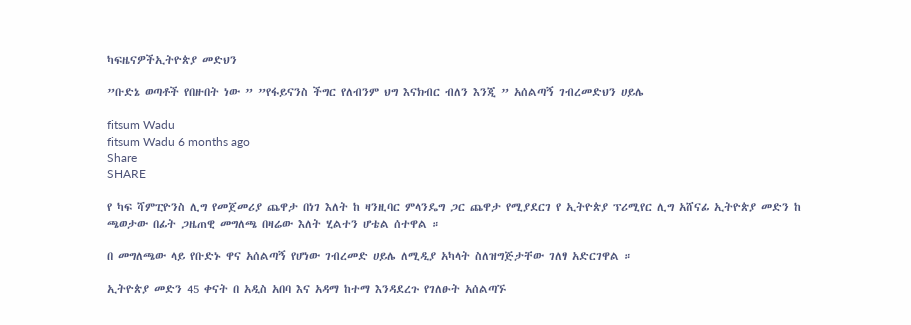ካፍዜናዎችኢትዮጵያ መድህን

”ቡድኔ ወጣቶች የበዙበት ነው ” ”የፋይናንስ ችግር የለብንም ህግ እናክብር ብለን እንጂ ” አሰልጣኝ ገብረመድህን ሀይሌ

fitsum Wadu
fitsum Wadu 6 months ago
Share
SHARE

የ ካፍ ሻምፒዮንስ ሊግ የመጀመሪያ ጨዋታ በነገ እለት ከ ዛንዚባር ምላንዴግ ጋር ጨዋታ የሚያደርገ የ ኢትዮጵያ ፕሪሚየር ሊግ አሸናፊ ኢትዮጵያ መድን ከ ጫወታው በፊት ጋዜጠዊ መግለጫ በዛሬው እለት ሂልተን ሆቴል ሰተዋል ።

በ መግለጫው ላይ የቡድኑ ዋና አሰልጣኝ የሆነው ገብረመድ ሀይሌ ለሚዲያ አካላት ስለዝግጅታቸው ገለፃ አድርገዋል ።

ኢትዮጵያ መድን 45 ቀናት በ አዲስ አበባ እና አዳማ ከተማ እንዳደረጉ የገለፁት አሰልጣኙ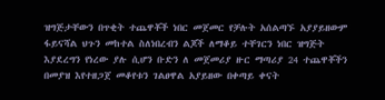ዝግጅታቸውን በጥቂት ተጨዋቾች ነበር መጀመር የቻሉት አሰልጣኙ አያያይዘውም ፋይናሻል ህጉን መከተል ስለነበረብን ልጆች ለማቆይ ተቸገርን ነበር ዝግጅት እያደረግን የነረው ያሉ ሲሆን ቡድን ለ መጀመሪያ ዙር ማጣሪያ 24 ተጨዋቾችን በመያዝ እየተዘጋጀ መቆየቱን ገልፀዋል አያይዘው በቀጣይ ቀናት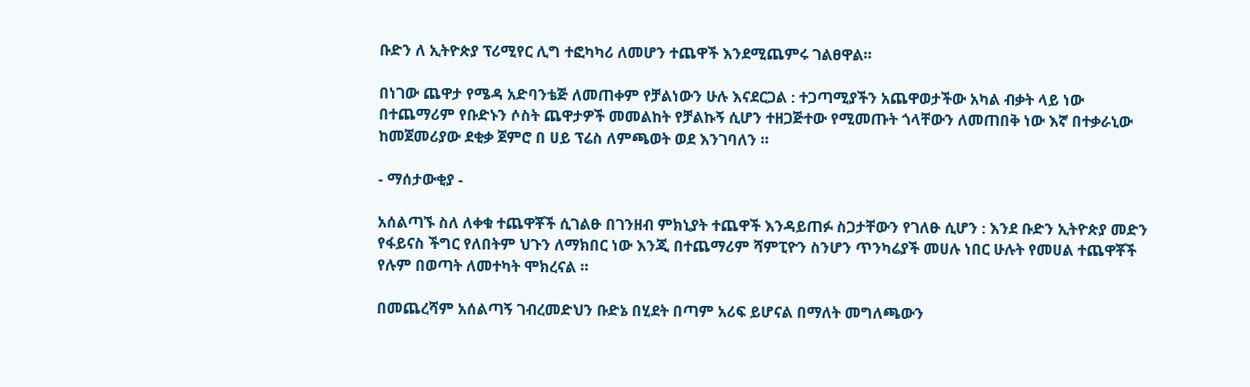ቡድን ለ ኢትዮጵያ ፕሪሚየር ሊግ ተፎካካሪ ለመሆን ተጨዋች እንደሚጨምሩ ገልፀዋል።

በነገው ጨዋታ የሜዳ አድባንቴጅ ለመጠቀም የቻልነውን ሁሉ እናደርጋል : ተጋጣሚያችን አጨዋወታችው አካል ብቃት ላይ ነው በተጨማሪም የቡድኑን ሶስት ጨዋታዎች መመልከት የቻልኩኝ ሲሆን ተዘጋጅተው የሚመጡት ጎላቸውን ለመጠበቅ ነው እኛ በተቃራኒው ከመጀመሪያው ደቂቃ ጀምሮ በ ሀይ ፕሬስ ለምጫወት ወደ እንገባለን ።

- ማሰታውቂያ -

አሰልጣኙ ስለ ለቀቁ ተጨዋቾች ሲገልፁ በገንዘብ ምክኒያት ተጨዋች እንዳይጠፉ ስጋታቸውን የገለፁ ሲሆን : እንደ ቡድን ኢትዮጵያ መድን የፋይናስ ችግር የለበትም ህጉን ለማክበር ነው እንጂ በተጨማሪም ሻምፒዮን ስንሆን ጥንካሬያች መሀሉ ነበር ሁሉት የመሀል ተጨዋቾች የሉም በወጣት ለመተካት ሞክረናል ።

በመጨረሻም አሰልጣኝ ገብረመድህን ቡድኔ በሂደት በጣም አሪፍ ይሆናል በማለት መግለጫውን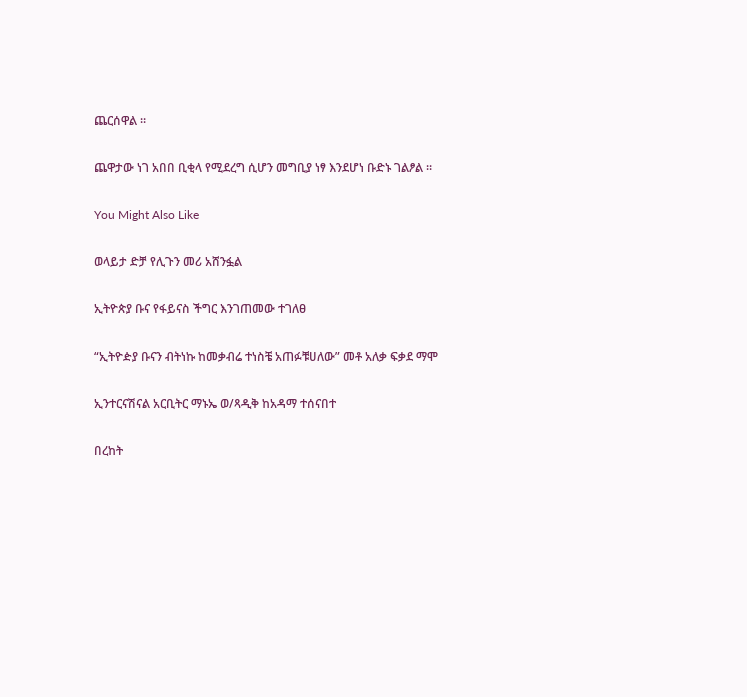ጨርሰዋል ።

ጨዋታው ነገ አበበ ቢቂላ የሚደረግ ሲሆን መግቢያ ነፃ እንደሆነ ቡድኑ ገልፆል ።

You Might Also Like

ወላይታ ድቻ የሊጉን መሪ አሸንፏል

ኢትዮጵያ ቡና የፋይናስ ችግር እንገጠመው ተገለፀ

“ኢትዮዽያ ቡናን ብትነኩ ከመቃብሬ ተነስቼ አጠፉቹሀለው” መቶ አለቃ ፍቃደ ማሞ

ኢንተርናሽናል አርቢትር ማኑኤ ወ/ጻዲቅ ከአዳማ ተሰናበተ

በረከት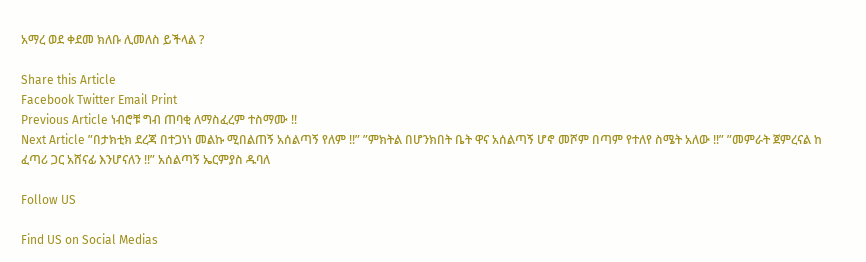አማረ ወደ ቀደመ ክለቡ ሊመለስ ይችላል ?

Share this Article
Facebook Twitter Email Print
Previous Article ነብሮቹ ግብ ጠባቂ ለማስፈረም ተስማሙ !!
Next Article ”በታክቲክ ደረጃ በተጋነነ መልኩ ሚበልጠኝ አሰልጣኝ የለም !!” ”ምክትል በሆንክበት ቤት ዋና አሰልጣኝ ሆኖ መሾም በጣም የተለየ ስሜት አለው !!” ”መምራት ጀምረናል ከ ፈጣሪ ጋር አሸናፊ እንሆናለን !!” አሰልጣኝ ኤርምያስ ዱባለ

Follow US

Find US on Social Medias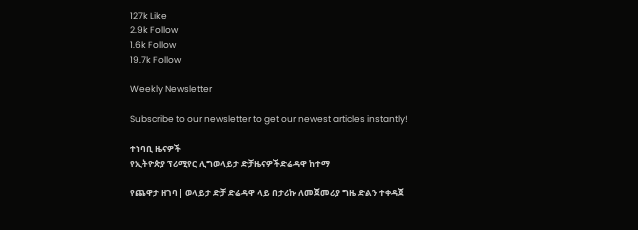127k Like
2.9k Follow
1.6k Follow
19.7k Follow

Weekly Newsletter

Subscribe to our newsletter to get our newest articles instantly!

ተነባቢ ዜናዎች
የኢትዮጵያ ፕሪሚየር ሊግወላይታ ድቻዜናዎችድሬዳዋ ከተማ

የጨዋታ ዘገባ| ወላይታ ድቻ ድሬዳዋ ላይ በታሪኩ ለመጀመሪያ ግዜ ድልን ተቀዳጀ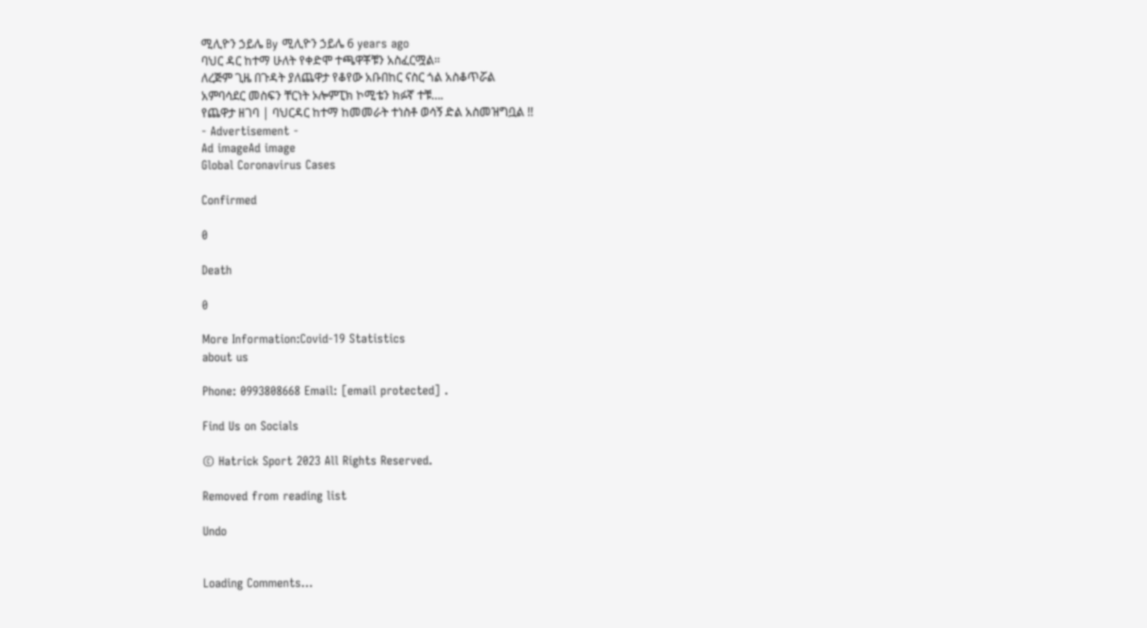ሚሊዮን ኃይሌ By ሚሊዮን ኃይሌ 6 years ago
ባህር ዳር ከተማ ሁለት የቀድሞ ተጫዋቾቹን አስፈርሟል።
ለረጅም ጊዜ በጉዳት ያለጨዋታ የቆየው አቡበከር ናስር ጎል አስቆጥሯል
አምባሳደር መስፍን ቸርነት ኦሎምፒክ ኮሚቴን ክፉኛ ተቹ….
የጨዋታ ዘገባ | ባህርዳር ከተማ ከመመራት ተነስቶ ወሳኝ ድል አስመዝግቧል !!
- Advertisement -
Ad imageAd image
Global Coronavirus Cases

Confirmed

0

Death

0

More Information:Covid-19 Statistics
about us

Phone: 0993808668 Email: [email protected] .

Find Us on Socials

© Hatrick Sport 2023 All Rights Reserved.

Removed from reading list

Undo


Loading Comments...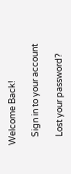Welcome Back!

    Sign in to your account

    Lost your password?